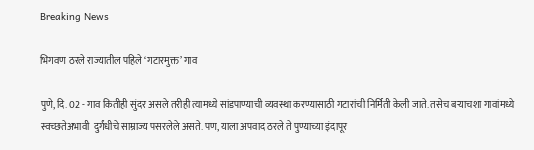Breaking News

भिगवण ठरले राज्यातील पहिले ‘गटारमुक्त’ गाव

पुणे, दि. 02 - गाव कितीही सुंदर असले तरीही त्यामध्ये सांडपाण्याची व्यवस्था करण्यासाठी गटारांची निर्मिती केली जाते. तसेच बर्‍याचशा गावांमध्ये स्वच्छतेअभावी  दुर्गंधीचे साम्राज्य पसरलेले असते. पण, याला अपवाद ठरले ते पुण्याच्या इंदापूर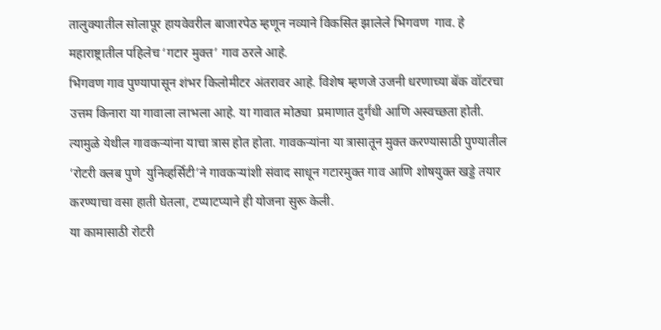तालुक्यातील सोलापूर हायवेवरील बाजारपेठ म्हणून नव्याने विकसित झालेले भिगवण  गाव. हे महाराष्ट्रातील पहिलेच ‘गटार मुक्त’ गाव ठरले आहे.
भिगवण गाव पुण्यापासून शंभर किलोमीटर अंतरावर आहे. विशेष म्हणजे उजनी धरणाच्या बॅक वॉटरचा उत्तम किनारा या गावाला लाभला आहे. या गावात मोठ्या  प्रमाणात दुर्गंधी आणि अस्वच्छता होती. त्यामुळे येथील गावकर्‍यांना याचा त्रास होत होता. गावकर्‍यांना या त्रासातून मुक्त करण्यासाठी पुण्यातील ’रोटरी क्लब पुणे  युनिव्हर्सिटी’ने गावकर्‍यांशी संवाद साधून गटारमुक्त गाव आणि शोषयुक्त खड्डे तयार करण्याचा वसा हाती घेतला, टप्याटप्याने ही योजना सुरू केली.
या कामासाठी रोटरी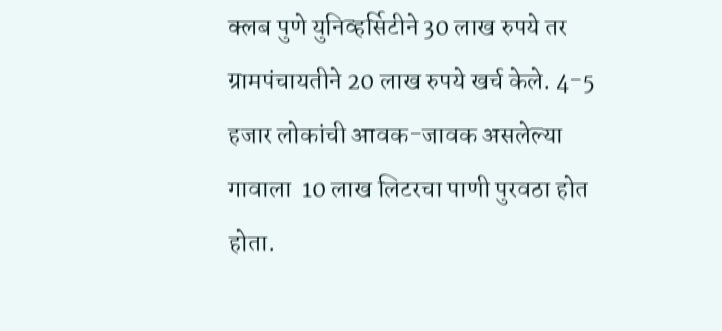क्लब पुणे युनिव्हर्सिटीने 30 लाख रुपये तर ग्रामपंचायतीने 20 लाख रुपये खर्च केले. 4-5 हजार लोकांची आवक-जावक असलेल्या गावाला  10 लाख लिटरचा पाणी पुरवठा होत होता.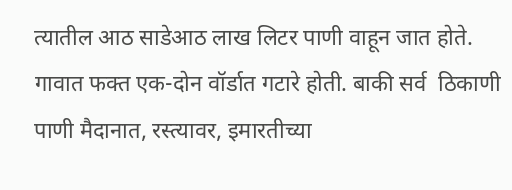त्यातील आठ साडेआठ लाख लिटर पाणी वाहून जात होते. गावात फक्त एक-दोन वॉर्डात गटारे होती. बाकी सर्व  ठिकाणी पाणी मैदानात, रस्त्यावर, इमारतीच्या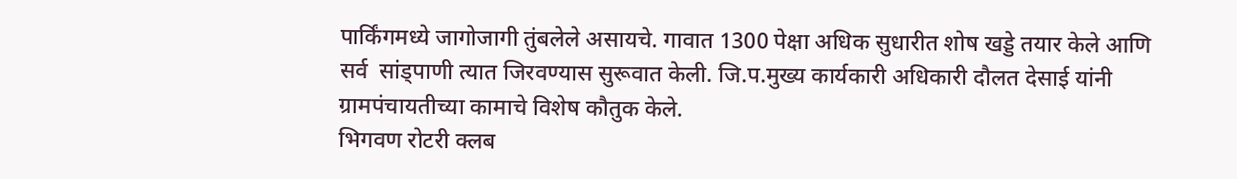पार्किंगमध्ये जागोजागी तुंबलेले असायचे. गावात 1300 पेक्षा अधिक सुधारीत शोष खड्डे तयार केले आणि सर्व  सांड्पाणी त्यात जिरवण्यास सुरूवात केली. जि.प.मुख्य कार्यकारी अधिकारी दौलत देसाई यांनी ग्रामपंचायतीच्या कामाचे विशेष कौतुक केले.
भिगवण रोटरी क्लब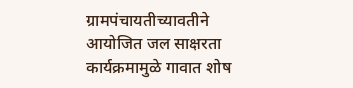ग्रामपंचायतीच्यावतीने आयोजित जल साक्षरता कार्यक्रमामुळे गावात शोष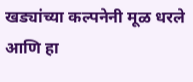खड्यांच्या कल्पनेनी मूळ धरले आणि हा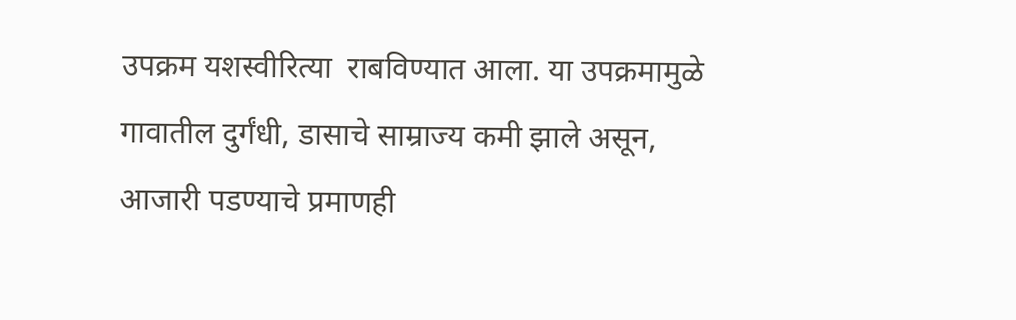उपक्रम यशस्वीरित्या  राबविण्यात आला. या उपक्रमामुळे गावातील दुर्गंधी, डासाचे साम्राज्य कमी झाले असून, आजारी पडण्याचे प्रमाणही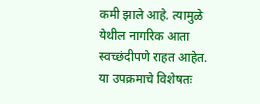कमी झाले आहे. त्यामुळे येथील नागरिक आता  स्वच्छंदीपणे राहत आहेत. या उपक्रमाचे विशेषतः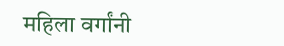महिला वर्गांनी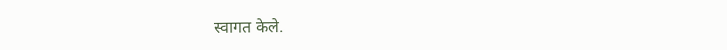स्वागत केले.